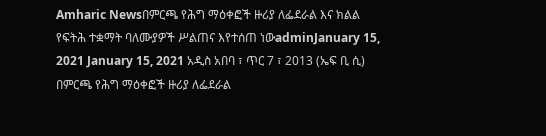Amharic Newsበምርጫ የሕግ ማዕቀፎች ዙሪያ ለፌደራል እና ክልል የፍትሕ ተቋማት ባለሙያዎች ሥልጠና እየተሰጠ ነውadminJanuary 15, 2021 January 15, 2021 አዲስ አበባ ፣ ጥር 7 ፣ 2013 (ኤፍ ቢ ሲ) በምርጫ የሕግ ማዕቀፎች ዙሪያ ለፌደራል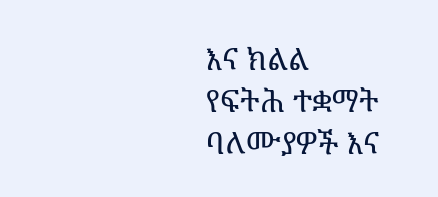እና ክልል የፍትሕ ተቋማት ባለሙያዎች እና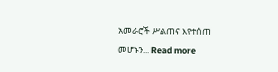አመራሮች ሥልጠና እየተሰጠ መሆኑን... Read more